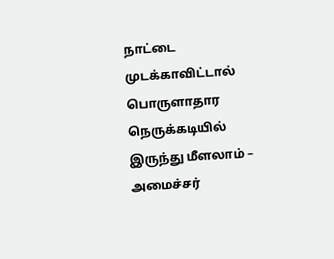நாட்டை முடக்காவிட்டால் பொருளாதார நெருக்கடியில் இருந்து மீளலாம் – அமைச்சர்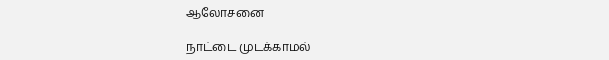ஆலோசனை

நாட்டை முடக்காமல்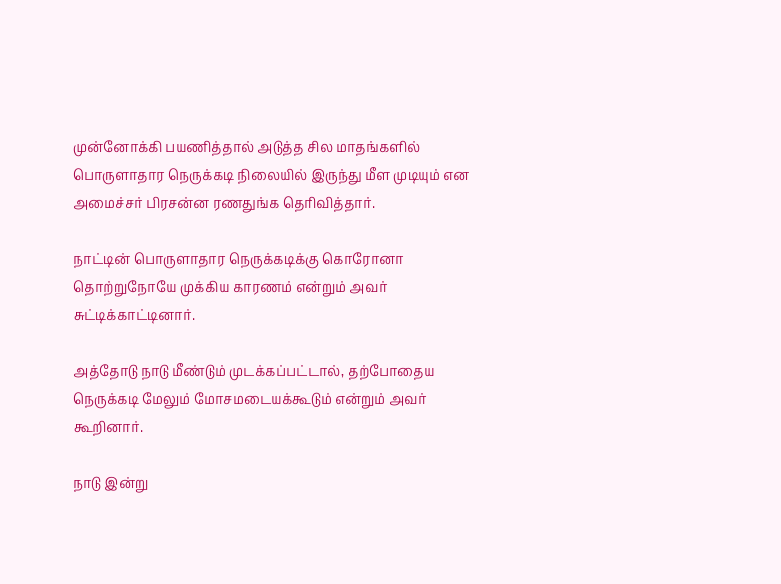முன்னோக்கி பயணித்தால் அடுத்த சில மாதங்களில் பொருளாதார நெருக்கடி நிலையில் இருந்து மீள முடியும் என அமைச்சர் பிரசன்ன ரணதுங்க தெரிவித்தார்.

நாட்டின் பொருளாதார நெருக்கடிக்கு கொரோனா தொற்றுநோயே முக்கிய காரணம் என்றும் அவர் சுட்டிக்காட்டினார்.

அத்தோடு நாடு மீண்டும் முடக்கப்பட்டால், தற்போதைய நெருக்கடி மேலும் மோசமடையக்கூடும் என்றும் அவர் கூறினார்.

நாடு இன்று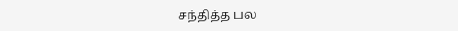சந்தித்த பல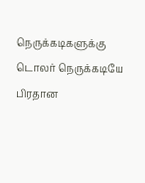நெருக்கடிகளுக்கு டொலர் நெருக்கடியே பிரதான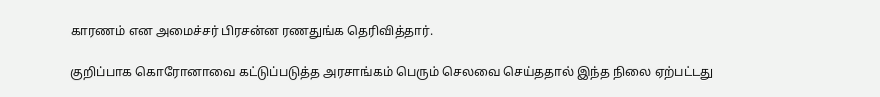காரணம் என அமைச்சர் பிரசன்ன ரணதுங்க தெரிவித்தார்.

குறிப்பாக கொரோனாவை கட்டுப்படுத்த அரசாங்கம் பெரும் செலவை செய்ததால் இந்த நிலை ஏற்பட்டது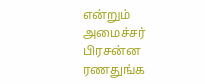என்றும் அமைச்சர் பிரசன்ன ரணதுங்க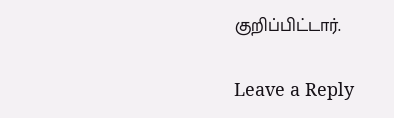குறிப்பிட்டார்.

Leave a Reply